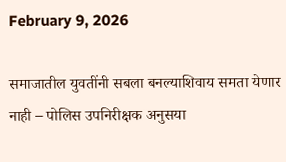February 9, 2026

समाजातील युवतींनी सबला बनल्याशिवाय समता येणार नाही – पोलिस उपनिरीक्षक अनुसया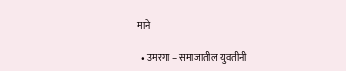माने

  • उमरगा – समाजातील युवतीनी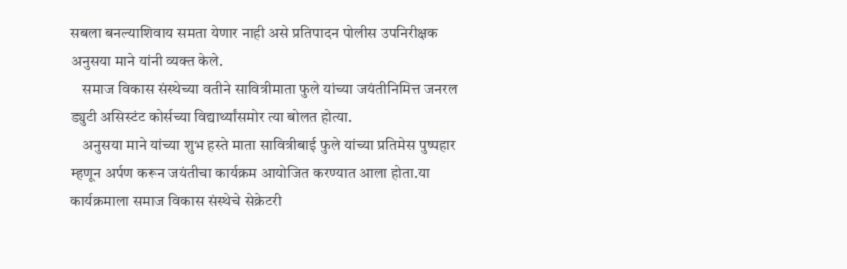सबला बनल्याशिवाय समता येणार नाही असे प्रतिपादन पोलीस उपनिरीक्षक अनुसया माने यांनी व्यक्त केले.
    समाज विकास संस्थेच्या वतीने सावित्रीमाता फुले यांच्या जयंतीनिमित्त जनरल ड्युटी असिस्टंट कोर्सच्या विद्यार्थ्यांसमोर त्या बोलत होत्या.
    अनुसया माने यांच्या शुभ हस्ते माता सावित्रीबाई फुले यांच्या प्रतिमेस पुष्पहार म्हणून अर्पण करून जयंतीचा कार्यक्रम आयोजित करण्यात आला होता.या कार्यक्रमाला समाज विकास संस्थेचे सेक्रेटरी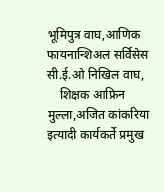भूमिपुत्र वाघ,आणिक फायनान्शिअल सर्विसेस सी.ई.ओ निखिल वाघ,
    शिक्षक आफ्रिन मुल्ला,अजित कांकरिया इत्यादी कार्यकर्ते प्रमुख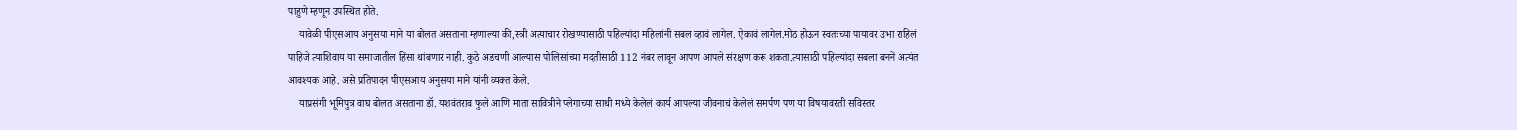पाहुणे म्हणून उपस्थित होते.
    यावेळी पीएसआय अनुसया माने या बोलत असताना म्हणाल्या की,स्त्री अत्याचार रोखण्यासाठी पहिल्यांदा महिलांनी सबल व्हावं लागेल. ऐकावं लागेल.मोठ होऊन स्वतःच्या पायावर उभा राहिलं पाहिजे त्याशिवाय या समाजातील हिंसा थांबणार नाही. कुठे अडचणी आल्यास पोलिसांच्या मदतीसाठी 112 नंबर लावून आपण आपले संरक्षण करू शकता.त्यासाठी पहिल्यांदा सबला बननें अत्यंत आवश्यक आहे. असे प्रतिपादन पीएसआय अनुसया माने यांनी व्यक्त केले.
    याप्रसंगी भूमिपुत्र वाघ बोलत असताना डॉ. यशवंतराव फुले आणि माता सावित्रीने प्लेगाच्या साथी मध्ये केलेलं कार्य आपल्या जीवनाचं केलेलं समर्पण पण या विषयावरती सविस्तर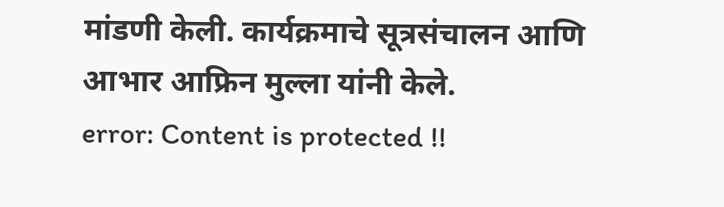मांडणी केली. कार्यक्रमाचे सूत्रसंचालन आणि आभार आफ्रिन मुल्ला यांनी केले.
error: Content is protected !!